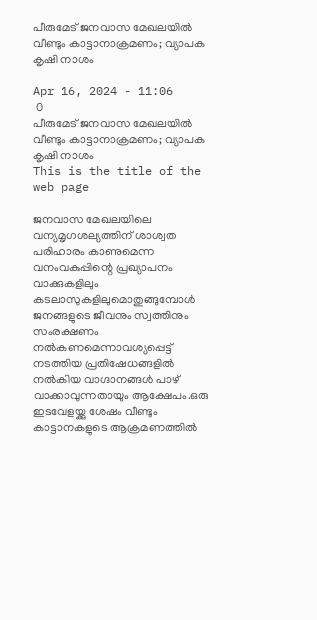പീരുമേട് ജനവാസ മേഖലയിൽ വീണ്ടും കാട്ടാനാക്രമണം; വ്യാപക കൃഷി നാശം

Apr 16, 2024 - 11:06
 0
പീരുമേട് ജനവാസ മേഖലയിൽ   വീണ്ടും കാട്ടാനാക്രമണം; വ്യാപക കൃഷി നാശം
This is the title of the web page

ജനവാസ മേഖലയിലെ വന്യമൃഗശല്യത്തിന് ശാശ്വത പരിഹാരം കാണുമെന്ന വനംവകുപ്പിന്റെ പ്രഖ്യാപനം വാക്കുകളിലും കടലാസുകളിലുമൊതുങ്ങുമ്പോൾ ജനങ്ങളുടെ ജീവനും സ്വത്തിനും സംരക്ഷണം നൽകണമെന്നാവശ്യപ്പെട്ട് നടത്തിയ പ്രതിഷേധങ്ങളിൽ നൽകിയ വാഗ്ദാനങ്ങൾ പാഴ് വാക്കാവുന്നതായും ആക്ഷേപം.ഒരു ഇടവേളയ്ക്കു ശേഷം വീണ്ടും കാട്ടാനകളുടെ ആക്രമണത്തിൽ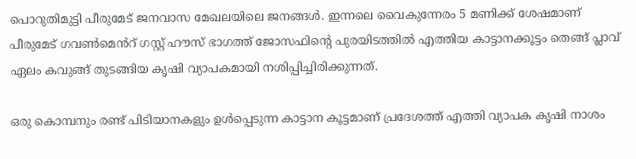പൊറുതിമുട്ടി പീരുമേട് ജനവാസ മേഖലയിലെ ജനങ്ങൾ. ഇന്നലെ വൈകുന്നേരം 5 മണിക്ക് ശേഷമാണ് പീരുമേട് ഗവൺമെൻറ് ഗസ്റ്റ് ഹൗസ് ഭാഗത്ത് ജോസഫിന്റെ പുരയിടത്തിൽ എത്തിയ കാട്ടാനക്കൂട്ടം തെങ്ങ് പ്ലാവ് ഏലം കവുങ്ങ് തുടങ്ങിയ കൃഷി വ്യാപകമായി നശിപ്പിച്ചിരിക്കുന്നത്.

ഒരു കൊമ്പനും രണ്ട് പിടിയാനകളും ഉൾപ്പെടുന്ന കാട്ടാന കൂട്ടമാണ് പ്രദേശത്ത് എത്തി വ്യാപക കൃഷി നാശം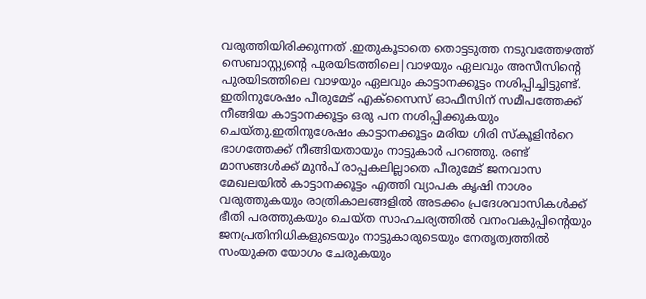വരുത്തിയിരിക്കുന്നത് .ഇതുകൂടാതെ തൊട്ടടുത്ത നടുവത്തേഴത്ത് സെബാസ്റ്റ്യൻ്റെ പുരയിടത്തിലെ|വാഴയും ഏലവും അസീസിൻ്റെ പുരയിടത്തിലെ വാഴയും ഏലവും കാട്ടാനക്കൂട്ടം നശിപ്പിച്ചിട്ടുണ്ട്. ഇതിനുശേഷം പീരുമേട് എക്സൈസ് ഓഫീസിന് സമീപത്തേക്ക് നീങ്ങിയ കാട്ടാനക്കൂട്ടം ഒരു പന നശിപ്പിക്കുകയും ചെയ്തു.ഇതിനുശേഷം കാട്ടാനക്കൂട്ടം മരിയ ഗിരി സ്കൂളിൻറെ ഭാഗത്തേക്ക് നീങ്ങിയതായും നാട്ടുകാർ പറഞ്ഞു. രണ്ട് മാസങ്ങൾക്ക് മുൻപ് രാപ്പകലില്ലാതെ പീരുമേട് ജനവാസ മേഖലയിൽ കാട്ടാനക്കൂട്ടം എത്തി വ്യാപക കൃഷി നാശം വരുത്തുകയും രാത്രികാലങ്ങളിൽ അടക്കം പ്രദേശവാസികൾക്ക് ഭീതി പരത്തുകയും ചെയ്ത സാഹചര്യത്തിൽ വനംവകുപ്പിന്റെയും ജനപ്രതിനിധികളുടെയും നാട്ടുകാരുടെയും നേതൃത്വത്തിൽ സംയുക്ത യോഗം ചേരുകയും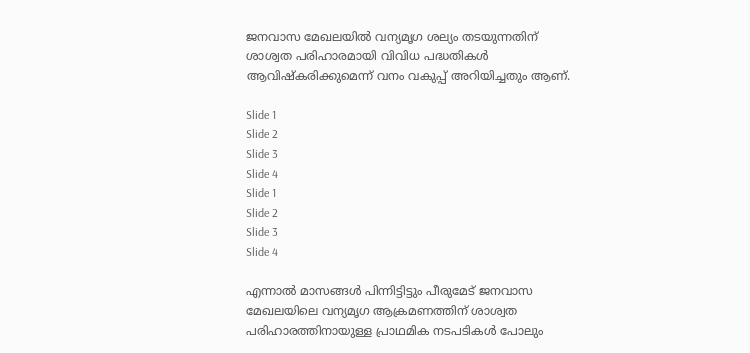ജനവാസ മേഖലയിൽ വന്യമൃഗ ശല്യം തടയുന്നതിന് ശാശ്വത പരിഹാരമായി വിവിധ പദ്ധതികൾ ആവിഷ്കരിക്കുമെന്ന് വനം വകുപ്പ് അറിയിച്ചതും ആണ്.

Slide 1
Slide 2
Slide 3
Slide 4
Slide 1
Slide 2
Slide 3
Slide 4

എന്നാൽ മാസങ്ങൾ പിന്നിട്ടിട്ടും പീരുമേട് ജനവാസ മേഖലയിലെ വന്യമൃഗ ആക്രമണത്തിന് ശാശ്വത പരിഹാരത്തിനായുള്ള പ്രാഥമിക നടപടികൾ പോലും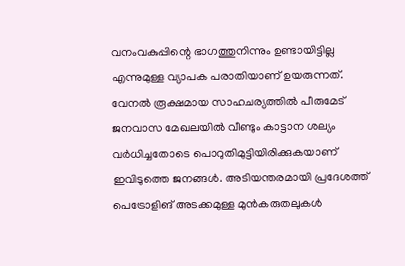വനംവകുപ്പിന്റെ ഭാഗത്തുനിന്നും ഉണ്ടായിട്ടില്ല എന്നുമുള്ള വ്യാപക പരാതിയാണ് ഉയരുന്നത്. വേനൽ രൂക്ഷമായ സാഹചര്യത്തിൽ പീരുമേട് ജനവാസ മേഖലയിൽ വീണ്ടും കാട്ടാന ശല്യം വർധിച്ചതോടെ പൊറുതിമുട്ടിയിരിക്കുകയാണ് ഇവിടുത്തെ ജനങ്ങൾ. അടിയന്തരമായി പ്രദേശത്ത് പെട്രോളിങ് അടക്കമുള്ള മുൻകരുതലുകൾ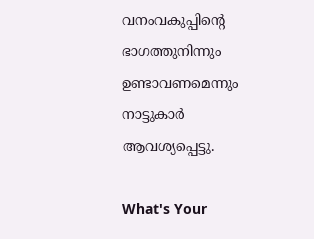വനംവകുപ്പിന്റെ ഭാഗത്തുനിന്നും ഉണ്ടാവണമെന്നും നാട്ടുകാർ ആവശ്യപ്പെട്ടു.

What's Your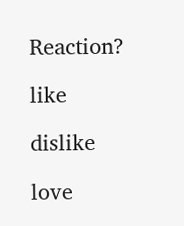Reaction?

like

dislike

love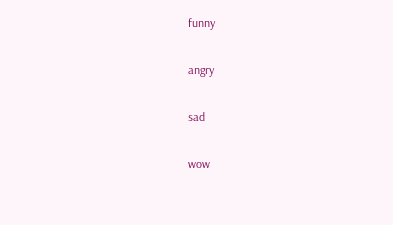funny

angry

sad

wow